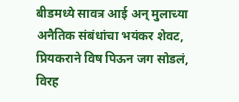बीडमध्ये सावत्र आई अन् मुलाच्या अनैतिक संबंधांचा भयंकर शेवट, प्रियकराने विष पिऊन जग सोडलं, विरह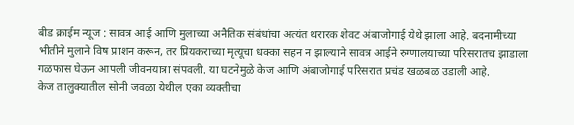बीड क्राईम न्यूज : सावत्र आई आणि मुलाच्या अनैतिक संबंधांचा अत्यंत थरारक शेवट अंबाजोगाई येथे झाला आहे. बदनामीच्या भीतीने मुलाने विष प्राशन करून, तर प्रियकराच्या मृत्यूचा धक्का सहन न झाल्याने सावत्र आईने रुग्णालयाच्या परिसरातच झाडाला गळफास घेऊन आपली जीवनयात्रा संपवली. या घटनेमुळे केज आणि अंबाजोगाई परिसरात प्रचंड खळबळ उडाली आहे.
केज तालुक्यातील सोनी जवळा येथील एका व्यक्तीचा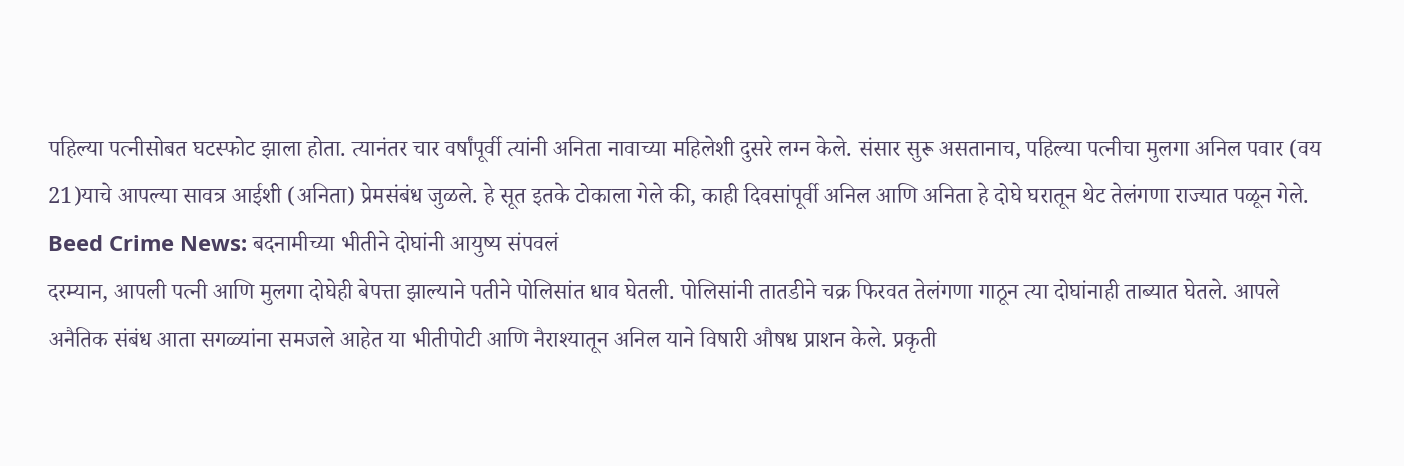पहिल्या पत्नीसोबत घटस्फोट झाला होता. त्यानंतर चार वर्षांपूर्वी त्यांनी अनिता नावाच्या महिलेशी दुसरे लग्न केले. संसार सुरू असतानाच, पहिल्या पत्नीचा मुलगा अनिल पवार (वय 21)याचे आपल्या सावत्र आईशी (अनिता) प्रेमसंबंध जुळले. हे सूत इतके टोकाला गेले की, काही दिवसांपूर्वी अनिल आणि अनिता हे दोघे घरातून थेट तेलंगणा राज्यात पळून गेले.
Beed Crime News: बदनामीच्या भीतीने दोघांनी आयुष्य संपवलं
दरम्यान, आपली पत्नी आणि मुलगा दोघेही बेपत्ता झाल्याने पतीने पोलिसांत धाव घेतली. पोलिसांनी तातडीने चक्र फिरवत तेलंगणा गाठून त्या दोघांनाही ताब्यात घेतले. आपले अनैतिक संबंध आता सगळ्यांना समजले आहेत या भीतीपोटी आणि नैराश्यातून अनिल याने विषारी औषध प्राशन केले. प्रकृती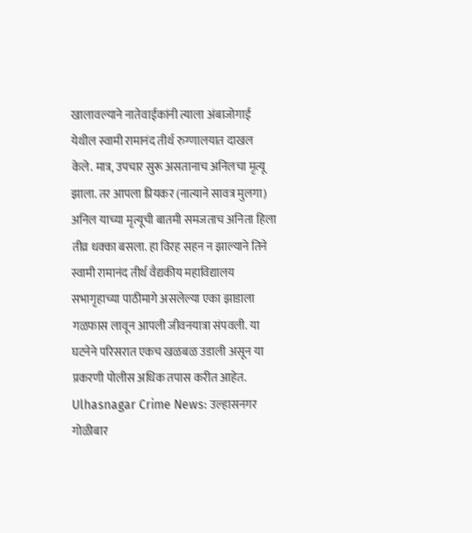खालावल्याने नातेवाईकांनी त्याला अंबाजोगाई येथील स्वामी रामानंद तीर्थ रुग्णालयात दाखल केले. मात्र, उपचार सुरू असतानाच अनिलचा मृत्यू झाला. तर आपला प्रियकर (नात्याने सावत्र मुलगा) अनिल याच्या मृत्यूची बातमी समजताच अनिता हिला तीव्र धक्का बसला. हा विरह सहन न झाल्याने तिने स्वामी रामानंद तीर्थ वैद्यकीय महाविद्यालय सभागृहाच्या पाठीमागे असलेल्या एका झाडाला गळफास लावून आपली जीवनयात्रा संपवली. या घटनेने परिसरात एकच खळबळ उडाली असून या प्रकरणी पोलीस अधिक तपास करीत आहेत.
Ulhasnagar Crime News: उल्हासनगर गोळीबार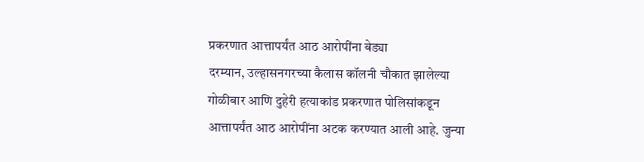प्रकरणात आत्तापर्यंत आठ आरोपींना बेड्या
दरम्यान, उल्हासनगरच्या कैलास कॉलनी चौकात झालेल्या गोळीबार आणि दुहेरी हत्याकांड प्रकरणात पोलिसांकडून आत्तापर्यंत आठ आरोपींना अटक करण्यात आली आहे. जुन्या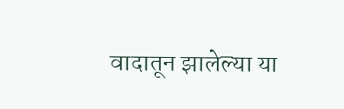वादातून झालेल्या या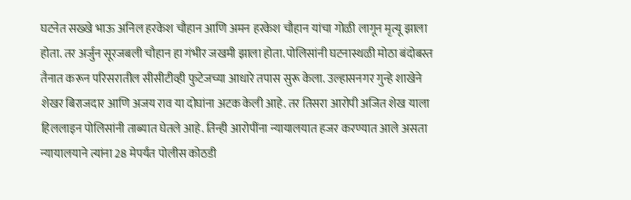घटनेत सख्खे भाऊ अनिल हरकेश चौहान आणि अमन हरकेश चौहान यांचा गोळी लागून मृत्यू झाला होता. तर अर्जुन सूरजबली चौहान हा गंभीर जखमी झाला होता. पोलिसांनी घटनास्थळी मोठा बंदोबस्त तैनात करून परिसरातील सीसीटीव्ही फुटेजच्या आधारे तपास सुरू केला. उल्हासनगर गुन्हे शाखेने शेखर बिराजदार आणि अजय राव या दोघांना अटक केली आहे. तर तिसरा आरोपी अजित शेख याला हिललाइन पोलिसांनी ताब्यात घेतले आहे. तिन्ही आरोपींना न्यायालयात हजर करण्यात आले असता न्यायालयाने त्यांना 28 मेपर्यंत पोलीस कोठडी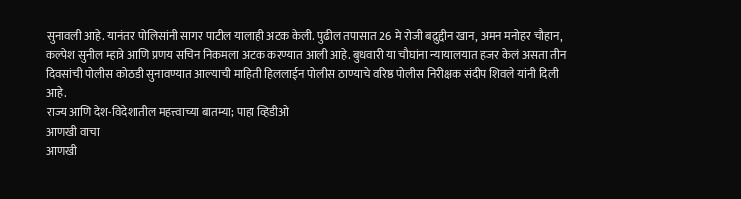सुनावली आहे. यानंतर पोलिसांनी सागर पाटील यालाही अटक केली. पुढील तपासात 26 मे रोजी बद्रुद्दीन खान, अमन मनोहर चौहान, कल्पेश सुनील म्हात्रे आणि प्रणय सचिन निकमला अटक करण्यात आली आहे. बुधवारी या चौघांना न्यायालयात हजर केलं असता तीन दिवसांची पोलीस कोठडी सुनावण्यात आल्याची माहिती हिललाईन पोलीस ठाण्याचे वरिष्ठ पोलीस निरीक्षक संदीप शिवले यांनी दिली आहे.
राज्य आणि देश-विदेशातील महत्त्वाच्या बातम्या; पाहा व्हिडीओ
आणखी वाचा
आणखी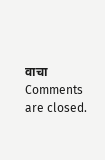वाचा
Comments are closed.